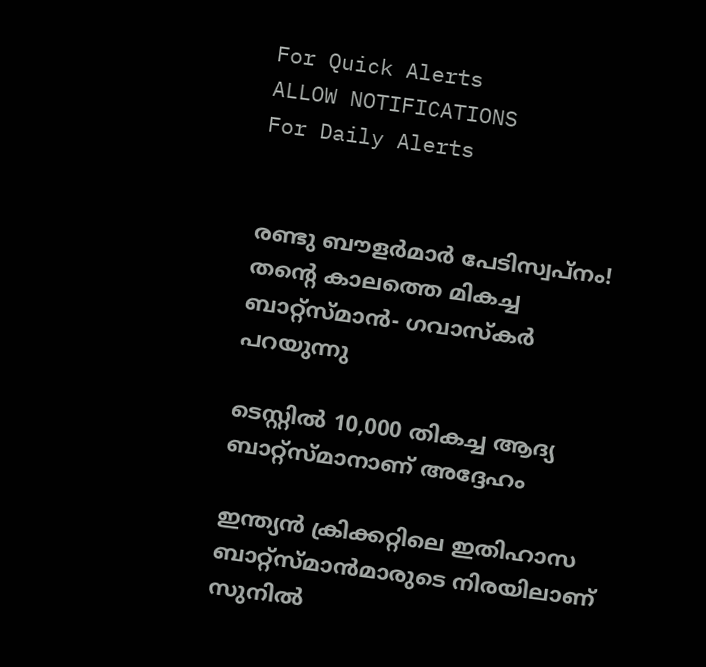For Quick Alerts
ALLOW NOTIFICATIONS
For Daily Alerts


രണ്ടു ബൗളര്‍മാര്‍ പേടിസ്വപ്നം! തന്റെ കാലത്തെ മികച്ച ബാറ്റ്‌സ്മാന്‍- ഗവാസ്‌കര്‍ പറയുന്നു

ടെസ്റ്റില്‍ 10,000 തികച്ച ആദ്യ ബാറ്റ്‌സ്മാനാണ് അദ്ദേഹം

ഇന്ത്യന്‍ ക്രിക്കറ്റിലെ ഇതിഹാസ ബാറ്റ്‌സ്മാന്‍മാരുടെ നിരയിലാണ് സുനില്‍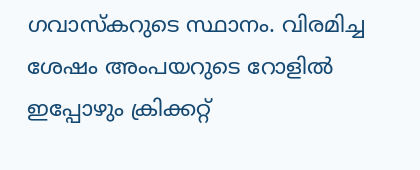ഗവാസ്‌കറുടെ സ്ഥാനം. വിരമിച്ച ശേഷം അംപയറുടെ റോളില്‍ ഇപ്പോഴും ക്രിക്കറ്റ്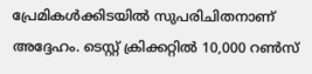പ്രേമികള്‍ക്കിടയില്‍ സുപരിചിതനാണ് അദ്ദേഹം. ടെസ്റ്റ് ക്രിക്കറ്റില്‍ 10,000 റണ്‍സ്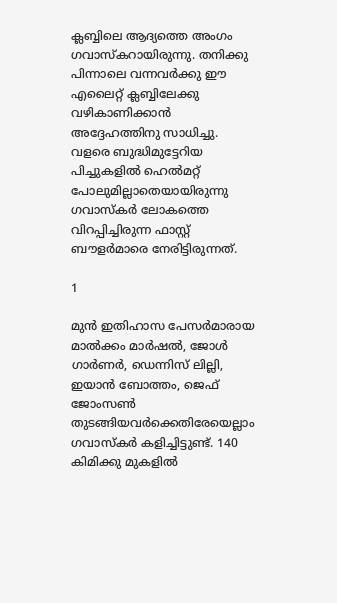ക്ലബ്ബിലെ ആദ്യത്തെ അംഗം ഗവാസ്‌കറായിരുന്നു. തനിക്കു പിന്നാലെ വന്നവര്‍ക്കു ഈ എലൈറ്റ് ക്ലബ്ബിലേക്കു വഴികാണിക്കാന്‍ അദ്ദേഹത്തിനു സാധിച്ചു. വളരെ ബുദ്ധിമുട്ടേറിയ പിച്ചുകളില്‍ ഹെല്‍മറ്റ് പോലുമില്ലാതെയായിരുന്നു ഗവാസ്‌കര്‍ ലോകത്തെ വിറപ്പിച്ചിരുന്ന ഫാസ്റ്റ് ബൗളര്‍മാരെ നേരിട്ടിരുന്നത്.

1

മുന്‍ ഇതിഹാസ പേസര്‍മാരായ മാല്‍ക്കം മാര്‍ഷല്‍, ജോള്‍ ഗാര്‍ണര്‍, ഡെന്നിസ് ലില്ലി, ഇയാന്‍ ബോത്തം, ജെഫ് ജോംസണ്‍ തുടങ്ങിയവര്‍ക്കെതിരേയെല്ലാം ഗവാസ്‌കര്‍ കളിച്ചിട്ടുണ്ട്. 140 കിമിക്കു മുകളില്‍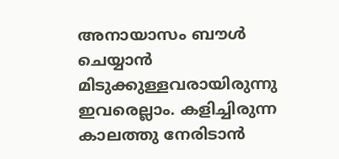അനായാസം ബൗള്‍ ചെയ്യാന്‍ മിടുക്കുള്ളവരായിരുന്നു ഇവരെല്ലാം. കളിച്ചിരുന്ന കാലത്തു നേരിടാന്‍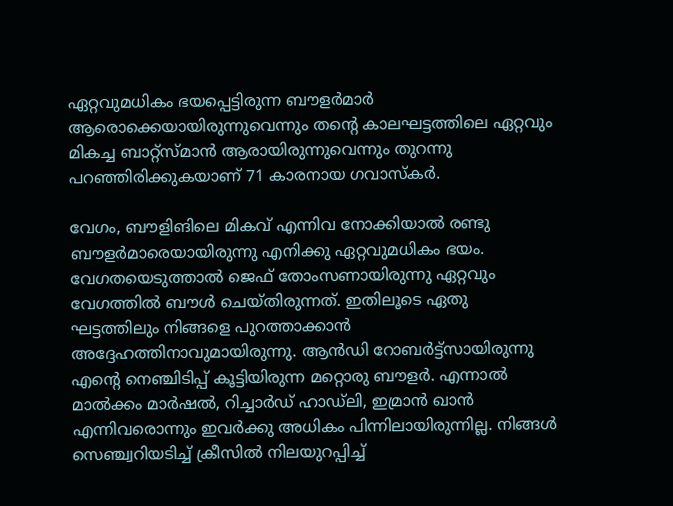ഏറ്റവുമധികം ഭയപ്പെട്ടിരുന്ന ബൗളര്‍മാര്‍ ആരൊക്കെയായിരുന്നുവെന്നും തന്റെ കാലഘട്ടത്തിലെ ഏറ്റവും മികച്ച ബാറ്റ്‌സ്മാന്‍ ആരായിരുന്നുവെന്നും തുറന്നു പറഞ്ഞിരിക്കുകയാണ് 71 കാരനായ ഗവാസ്‌കര്‍.

വേഗം, ബൗളിങിലെ മികവ് എന്നിവ നോക്കിയാല്‍ രണ്ടു ബൗളര്‍മാരെയായിരുന്നു എനിക്കു ഏറ്റവുമധികം ഭയം. വേഗതയെടുത്താല്‍ ജെഫ് തോംസണായിരുന്നു ഏറ്റവും വേഗത്തില്‍ ബൗള്‍ ചെയ്തിരുന്നത്. ഇതിലൂടെ ഏതു ഘട്ടത്തിലും നിങ്ങളെ പുറത്താക്കാന്‍ അദ്ദേഹത്തിനാവുമായിരുന്നു. ആന്‍ഡി റോബര്‍ട്ട്‌സായിരുന്നു എന്റെ നെഞ്ചിടിപ്പ് കൂട്ടിയിരുന്ന മറ്റൊരു ബൗളര്‍. എന്നാല്‍ മാല്‍ക്കം മാര്‍ഷല്‍, റിച്ചാര്‍ഡ് ഹാഡ്‌ലി, ഇമ്രാന്‍ ഖാന്‍ എന്നിവരൊന്നും ഇവര്‍ക്കു അധികം പിന്നിലായിരുന്നില്ല. നിങ്ങള്‍ സെഞ്ച്വറിയടിച്ച് ക്രീസില്‍ നിലയുറപ്പിച്ച്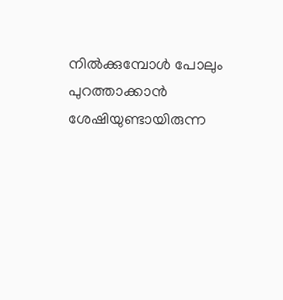നില്‍ക്കുമ്പോള്‍ പോലും പുറത്താക്കാന്‍ ശേഷിയുണ്ടായിരുന്ന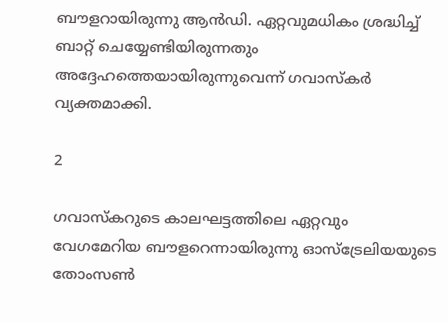ബൗളറായിരുന്നു ആന്‍ഡി. ഏറ്റവുമധികം ശ്രദ്ധിച്ച് ബാറ്റ് ചെയ്യേണ്ടിയിരുന്നതും അദ്ദേഹത്തെയായിരുന്നുവെന്ന് ഗവാസ്‌കര്‍ വ്യക്തമാക്കി.

2

ഗവാസ്‌കറുടെ കാലഘട്ടത്തിലെ ഏറ്റവും വേഗമേറിയ ബൗളറെന്നായിരുന്നു ഓസ്‌ട്രേലിയയുടെ തോംസണ്‍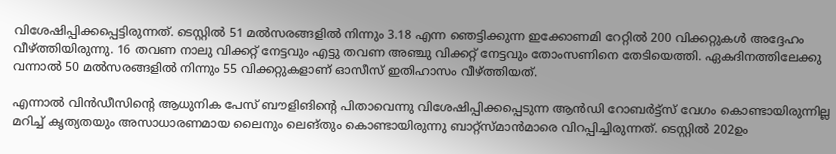വിശേഷിപ്പിക്കപ്പെട്ടിരുന്നത്. ടെസ്റ്റില്‍ 51 മല്‍സരങ്ങളില്‍ നിന്നും 3.18 എന്ന ഞെട്ടിക്കുന്ന ഇക്കോണമി റേറ്റില്‍ 200 വിക്കറ്റുകള്‍ അദ്ദേഹം വീഴ്ത്തിയിരുന്നു. 16 തവണ നാലു വിക്കറ്റ് നേട്ടവും എട്ടു തവണ അഞ്ചു വിക്കറ്റ് നേട്ടവും തോംസണിനെ തേടിയെത്തി. ഏകദിനത്തിലേക്കു വന്നാല്‍ 50 മല്‍സരങ്ങളില്‍ നിന്നും 55 വിക്കറ്റുകളാണ് ഓസീസ് ഇതിഹാസം വീഴ്ത്തിയത്.

എന്നാല്‍ വിന്‍ഡീസിന്റെ ആധുനിക പേസ് ബൗളിങിന്റെ പിതാവെന്നു വിശേഷിപ്പിക്കപ്പെടുന്ന ആന്‍ഡി റോബര്‍ട്ട്‌സ് വേഗം കൊണ്ടായിരുന്നില്ല മറിച്ച് കൃത്യതയും അസാധാരണമായ ലൈനും ലെങ്തും കൊണ്ടായിരുന്നു ബാറ്റ്‌സ്മാന്‍മാരെ വിറപ്പിച്ചിരുന്നത്. ടെസ്റ്റില്‍ 202ഉം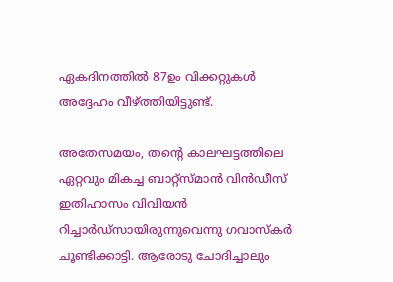ഏകദിനത്തില്‍ 87ഉം വിക്കറ്റുകള്‍ അദ്ദേഹം വീഴ്ത്തിയിട്ടുണ്ട്.

അതേസമയം, തന്റെ കാലഘട്ടത്തിലെ ഏറ്റവും മികച്ച ബാറ്റ്‌സ്മാന്‍ വിന്‍ഡീസ് ഇതിഹാസം വിവിയന്‍ റിച്ചാര്‍ഡ്‌സായിരുന്നുവെന്നു ഗവാസ്‌കര്‍ ചൂണ്ടിക്കാട്ടി. ആരോടു ചോദിച്ചാലും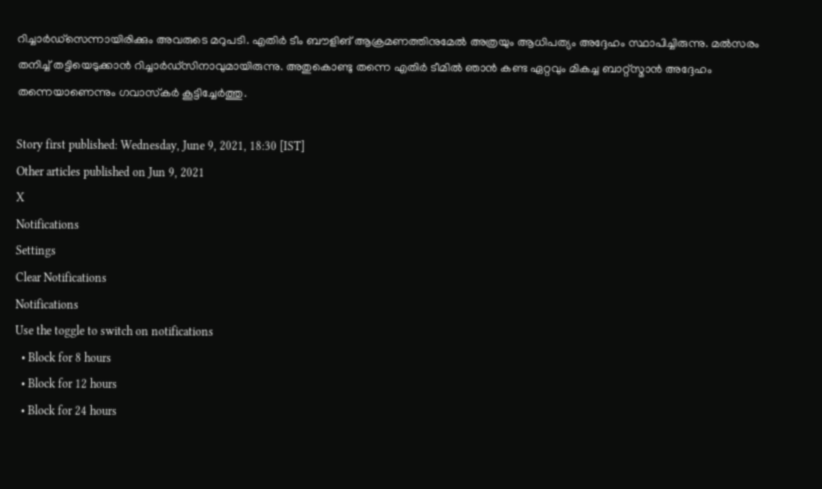റിച്ചാര്‍ഡ്‌സെന്നായിരിക്കും അവരുടെ മറുപടി. എതിര്‍ ടീം ബൗളിങ് ആക്രമണത്തിനുമേല്‍ അത്രയും ആധിപത്യം അദ്ദേഹം സ്ഥാപിച്ചിരുന്നു. മല്‍സരം തനിച്ച് തട്ടിയെടുക്കാന്‍ റിച്ചാര്‍ഡ്‌സിനാവുമായിരുന്നു. അതുകൊണ്ടു തന്നെ എതിര്‍ ടീമില്‍ ഞാന്‍ കണ്ട ഏറ്റവും മികച്ച ബാറ്റ്‌സ്മാന്‍ അദ്ദേഹം തന്നെയാണെന്നും ഗവാസ്‌കര്‍ കൂട്ടിച്ചേര്‍ത്തു.

Story first published: Wednesday, June 9, 2021, 18:30 [IST]
Other articles published on Jun 9, 2021
X
Notifications
Settings
Clear Notifications
Notifications
Use the toggle to switch on notifications
  • Block for 8 hours
  • Block for 12 hours
  • Block for 24 hours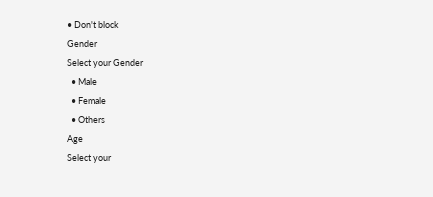• Don't block
Gender
Select your Gender
  • Male
  • Female
  • Others
Age
Select your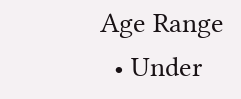Age Range
  • Under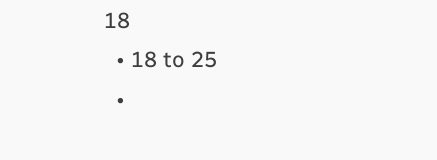18
  • 18 to 25
  •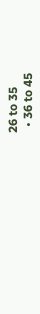26 to 35
  • 36 to 45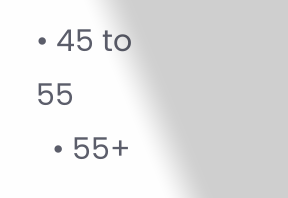• 45 to 55
  • 55+